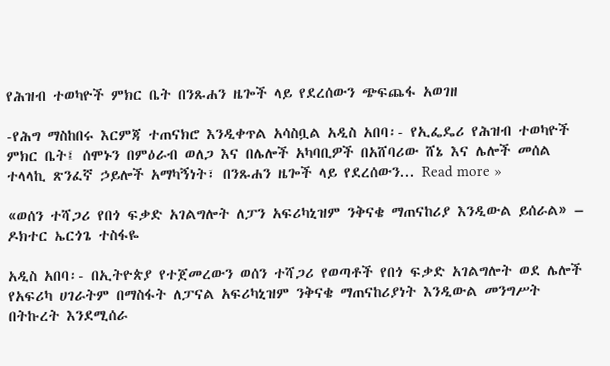የሕዝብ ተወካዮች ምክር ቤት በንጹሐን ዜጐች ላይ የደረሰውን ጭፍጨፋ አወገዘ

-የሕግ ማስከበሩ እርምጃ ተጠናክሮ እንዲቀጥል አሳስቧል አዲስ አበባ፡- የኢፌዴሪ የሕዝብ ተወካዮች ምክር ቤት፤ ሰሞኑን በምዕራብ ወለጋ እና በሌሎች አካባቢዎች በአሸባሪው ሸኔ እና ሌሎች መሰል ተላላኪ ጽንፈኛ ኃይሎች አማካኝነት፣ በንጹሐን ዜጐች ላይ የደረሰውን... Read more »

«ወሰን ተሻጋሪ የበጎ ፍቃድ አገልግሎት ለፓን አፍሪካኒዝም ንቅናቄ ማጠናከሪያ እንዲውል ይሰራል» – ዶክተር ኤርጎጌ ተስፋዬ

አዲስ አበባ፡- በኢትዮጵያ የተጀመረውን ወሰን ተሻጋሪ የወጣቶች የበጎ ፍቃድ አገልግሎት ወደ ሌሎች የአፍሪካ ሀገራትም በማስፋት ለፓናል አፍሪካኒዝም ንቅናቄ ማጠናከሪያነት እንዲውል መንግሥት በትኩረት እንደሚሰራ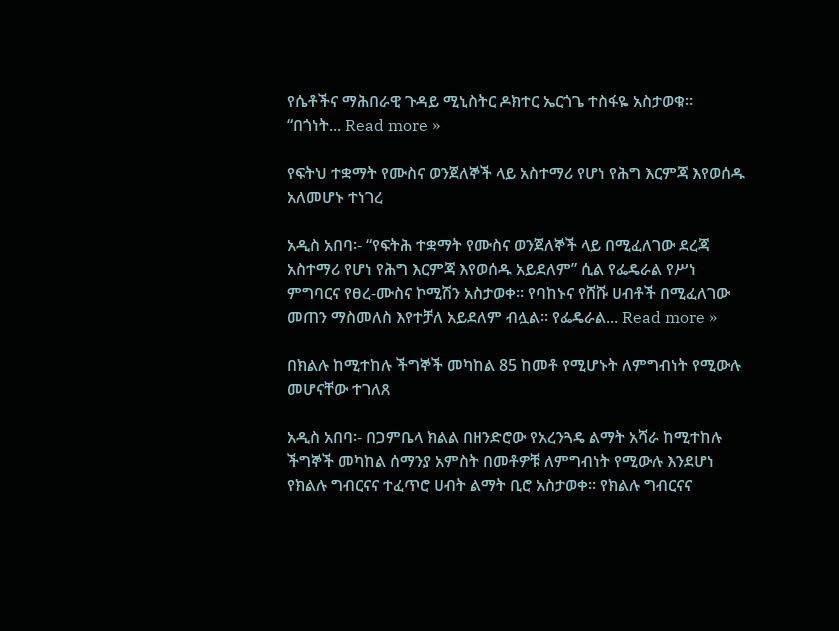የሴቶችና ማሕበራዊ ጉዳይ ሚኒስትር ዶክተር ኤርጎጌ ተስፋዬ አስታወቁ። “በጎነት... Read more »

የፍትህ ተቋማት የሙስና ወንጀለኞች ላይ አስተማሪ የሆነ የሕግ እርምጃ እየወሰዱ አለመሆኑ ተነገረ

አዲስ አበባ፡- “የፍትሕ ተቋማት የሙስና ወንጀለኞች ላይ በሚፈለገው ደረጃ አስተማሪ የሆነ የሕግ እርምጃ እየወሰዱ አይደለም” ሲል የፌዴራል የሥነ ምግባርና የፀረ-ሙስና ኮሚሽን አስታወቀ። የባከኑና የሸሹ ሀብቶች በሚፈለገው መጠን ማስመለስ እየተቻለ አይደለም ብሏል። የፌዴራል... Read more »

በክልሉ ከሚተከሉ ችግኞች መካከል 85 ከመቶ የሚሆኑት ለምግብነት የሚውሉ መሆናቸው ተገለጸ

አዲስ አበባ፡- በጋምቤላ ክልል በዘንድሮው የአረንጓዴ ልማት አሻራ ከሚተከሉ ችግኞች መካከል ሰማንያ አምስት በመቶዎቹ ለምግብነት የሚውሉ እንደሆነ የክልሉ ግብርናና ተፈጥሮ ሀብት ልማት ቢሮ አስታወቀ። የክልሉ ግብርናና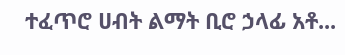ተፈጥሮ ሀብት ልማት ቢሮ ኃላፊ አቶ...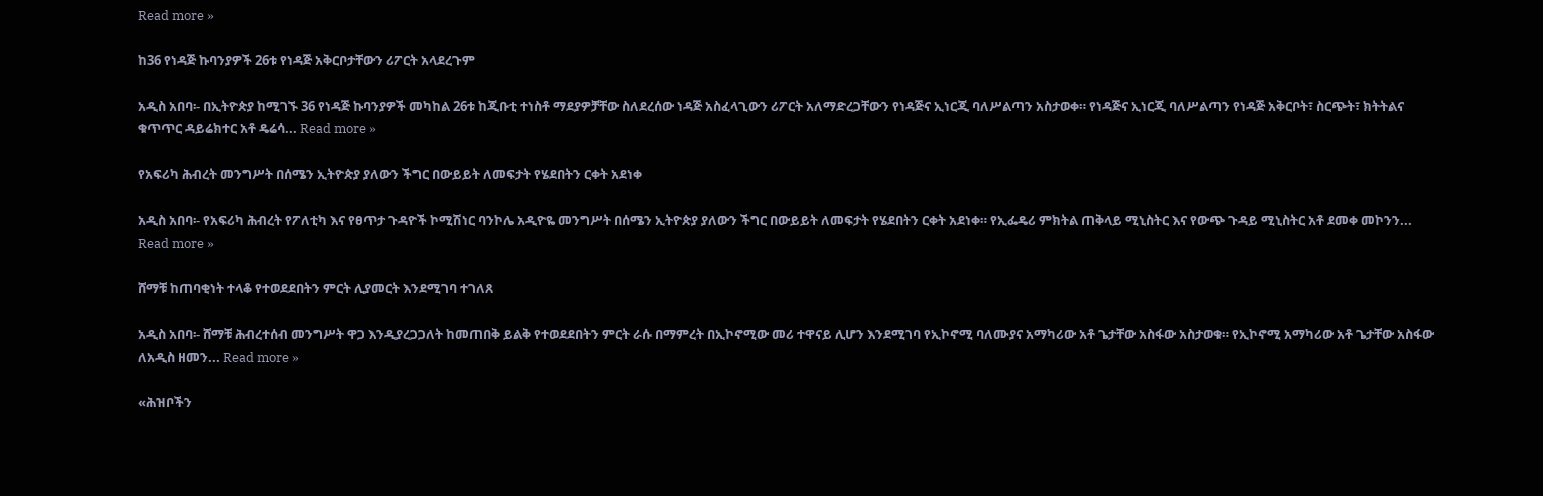Read more »

ከ36 የነዳጅ ኩባንያዎች 26ቱ የነዳጅ አቅርቦታቸውን ሪፖርት አላደረጉም

አዲስ አበባ፡- በኢትዮጵያ ከሚገኙ 36 የነዳጅ ኩባንያዎች መካከል 26ቱ ከጂቡቲ ተነስቶ ማደያዎቻቸው ስለደረሰው ነዳጅ አስፈላጊውን ሪፖርት አለማድረጋቸውን የነዳጅና ኢነርጂ ባለሥልጣን አስታወቀ። የነዳጅና ኢነርጂ ባለሥልጣን የነዳጅ አቅርቦት፣ ስርጭት፣ ክትትልና ቁጥጥር ዳይሬክተር አቶ ዴሬሳ... Read more »

የአፍሪካ ሕብረት መንግሥት በሰሜን ኢትዮጵያ ያለውን ችግር በውይይት ለመፍታት የሄደበትን ርቀት አደነቀ

አዲስ አበባ፡- የአፍሪካ ሕብረት የፖለቲካ እና የፀጥታ ጉዳዮች ኮሚሽነር ባንኮሌ አዲዮዬ መንግሥት በሰሜን ኢትዮጵያ ያለውን ችግር በውይይት ለመፍታት የሄደበትን ርቀት አደነቀ። የኢፌዴሪ ምክትል ጠቅላይ ሚኒስትር እና የውጭ ጉዳይ ሚኒስትር አቶ ደመቀ መኮንን... Read more »

ሸማቹ ከጠባቂነት ተላቆ የተወደደበትን ምርት ሊያመርት እንደሚገባ ተገለጸ

አዲስ አበባ፡- ሸማቹ ሕብረተሰብ መንግሥት ዋጋ እንዲያረጋጋለት ከመጠበቅ ይልቅ የተወደደበትን ምርት ራሱ በማምረት በኢኮኖሚው መሪ ተዋናይ ሊሆን እንደሚገባ የኢኮኖሚ ባለሙያና አማካሪው አቶ ጌታቸው አስፋው አስታወቁ። የኢኮኖሚ አማካሪው አቶ ጌታቸው አስፋው ለአዲስ ዘመን... Read more »

«ሕዝቦችን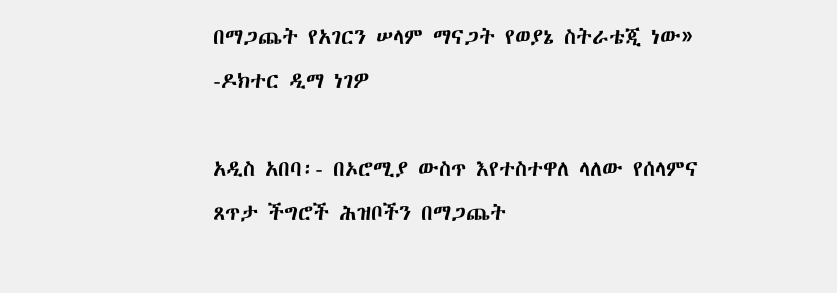በማጋጨት የአገርን ሠላም ማናጋት የወያኔ ስትራቴጂ ነው» -ዶክተር ዲማ ነገዎ

አዲስ አበባ፡- በኦሮሚያ ውስጥ እየተስተዋለ ላለው የሰላምና ጸጥታ ችግሮች ሕዝቦችን በማጋጨት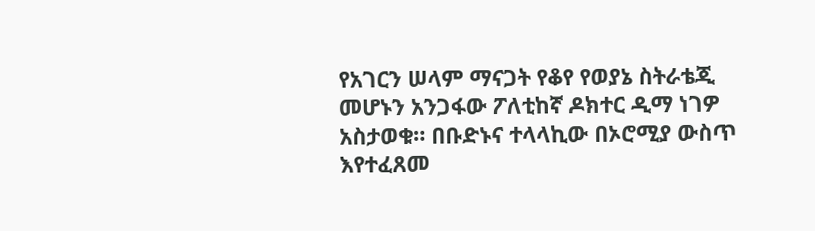የአገርን ሠላም ማናጋት የቆየ የወያኔ ስትራቴጂ መሆኑን አንጋፋው ፖለቲከኛ ዶክተር ዲማ ነገዎ አስታወቁ። በቡድኑና ተላላኪው በኦሮሚያ ውስጥ እየተፈጸመ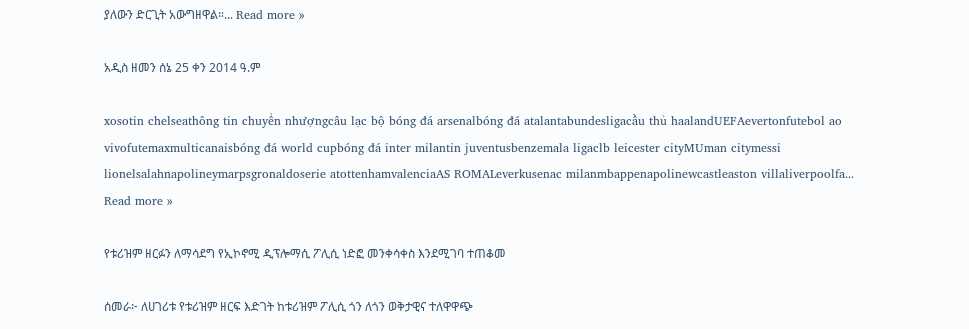ያለውን ድርጊት አውግዘዋል።... Read more »

አዲስ ዘመን ሰኔ 25 ቀን 2014 ዓ.ም

xosotin chelseathông tin chuyển nhượngcâu lạc bộ bóng đá arsenalbóng đá atalantabundesligacầu thủ haalandUEFAevertonfutebol ao vivofutemaxmulticanaisbóng đá world cupbóng đá inter milantin juventusbenzemala ligaclb leicester cityMUman citymessi lionelsalahnapolineymarpsgronaldoserie atottenhamvalenciaAS ROMALeverkusenac milanmbappenapolinewcastleaston villaliverpoolfa... Read more »

የቱሪዝም ዘርፉን ለማሳደግ የኢኮኖሚ ዲፕሎማሲ ፖሊሲ ነድፎ መንቀሳቀስ እንደሚገባ ተጠቆመ

ሰመራ፦ ለሀገሪቱ የቱሪዝም ዘርፍ እድገት ከቱሪዝም ፖሊሲ ጎን ለጎን ወቅታዊና ተለዋዋጭ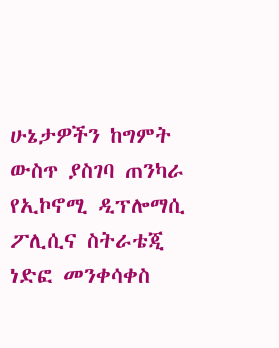ሁኔታዎችን ከግምት ውስጥ ያስገባ ጠንካራ የኢኮኖሚ ዲፕሎማሲ ፖሊሲና ስትራቴጂ ነድፎ መንቀሳቀስ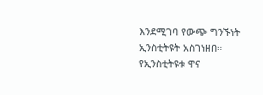እንደሚገባ የውጭ ግንኙነት ኢንስቲትዩት አስገነዘበ። የኢንስቲትዩቱ ዋና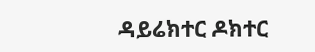ዳይሬክተር ዶክተር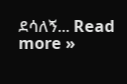ደሳለኝ... Read more »